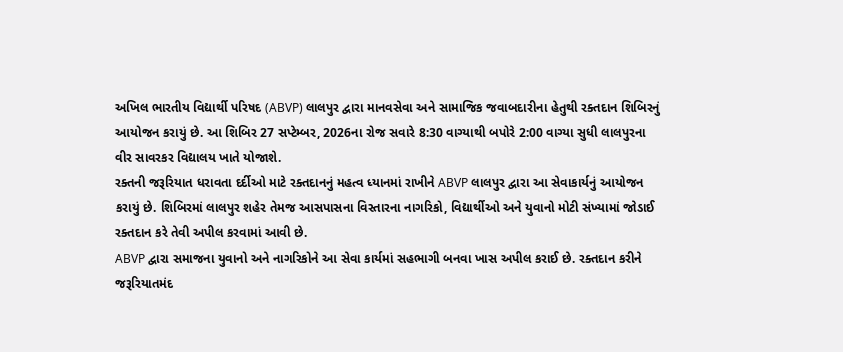અખિલ ભારતીય વિદ્યાર્થી પરિષદ (ABVP) લાલપુર દ્વારા માનવસેવા અને સામાજિક જવાબદારીના હેતુથી રક્તદાન શિબિરનું આયોજન કરાયું છે. આ શિબિર 27 સપ્ટેમ્બર, 2026ના રોજ સવારે 8:30 વાગ્યાથી બપોરે 2:00 વાગ્યા સુધી લાલપુરના વીર સાવરકર વિદ્યાલય ખાતે યોજાશે.
રક્તની જરૂરિયાત ધરાવતા દર્દીઓ માટે રક્તદાનનું મહત્વ ધ્યાનમાં રાખીને ABVP લાલપુર દ્વારા આ સેવાકાર્યનું આયોજન કરાયું છે. શિબિરમાં લાલપુર શહેર તેમજ આસપાસના વિસ્તારના નાગરિકો, વિદ્યાર્થીઓ અને યુવાનો મોટી સંખ્યામાં જોડાઈ રક્તદાન કરે તેવી અપીલ કરવામાં આવી છે.
ABVP દ્વારા સમાજના યુવાનો અને નાગરિકોને આ સેવા કાર્યમાં સહભાગી બનવા ખાસ અપીલ કરાઈ છે. રક્તદાન કરીને જરૂરિયાતમંદ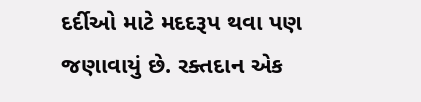દર્દીઓ માટે મદદરૂપ થવા પણ જણાવાયું છે. રક્તદાન એક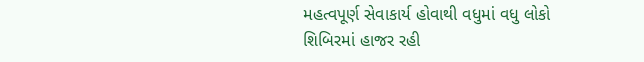મહત્વપૂર્ણ સેવાકાર્ય હોવાથી વધુમાં વધુ લોકો શિબિરમાં હાજર રહી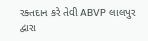રક્તદાન કરે તેવી ABVP લાલપુર દ્વારા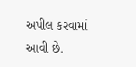અપીલ કરવામાં આવી છે.